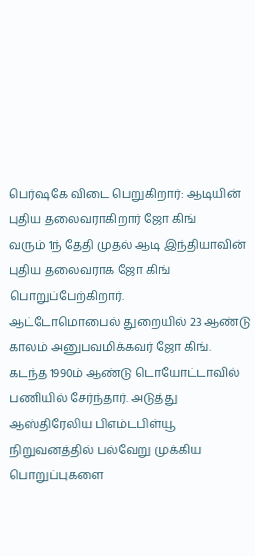பெர்ஷகே விடை பெறுகிறார்: ஆடியின் புதிய தலைவராகிறார் ஜோ கிங்
வரும் 1ந் தேதி முதல் ஆடி இந்தியாவின் புதிய தலைவராக ஜோ கிங் பொறுப்பேற்கிறார்.
ஆட்டோமொபைல் துறையில் 23 ஆண்டு காலம் அனுபவமிக்கவர் ஜோ கிங். கடந்த 1990ம் ஆண்டு டொயோட்டாவில் பணியில் சேர்ந்தார். அடுத்து ஆஸ்திரேலிய பிஎம்டபிள்யூ நிறுவனத்தில் பல்வேறு முக்கிய பொறுப்புகளை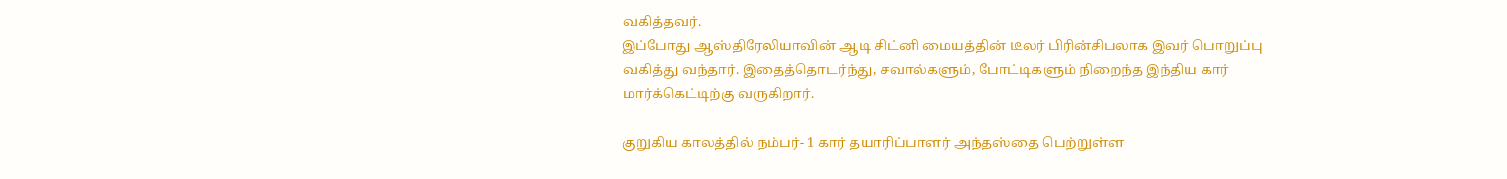வகித்தவர்.
இப்போது ஆஸ்திரேலியாவின் ஆடி சிட்னி மையத்தின் டீலர் பிரின்சிபலாக இவர் பொறுப்பு வகித்து வந்தார். இதைத்தொடர்ந்து, சவால்களும், போட்டிகளும் நிறைந்த இந்திய கார் மார்க்கெட்டிற்கு வருகிறார்.

குறுகிய காலத்தில் நம்பர்- 1 கார் தயாரிப்பாளர் அந்தஸ்தை பெற்றுள்ள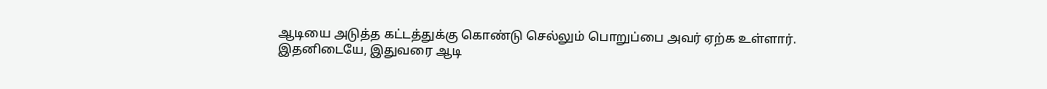ஆடியை அடுத்த கட்டத்துக்கு கொண்டு செல்லும் பொறுப்பை அவர் ஏற்க உள்ளார்.
இதனிடையே, இதுவரை ஆடி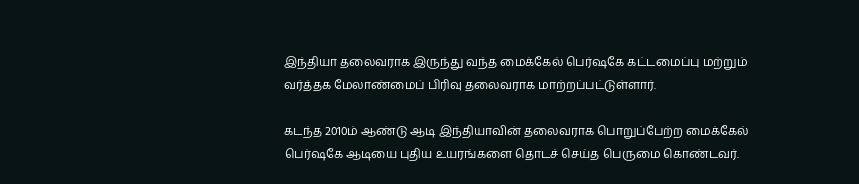இந்தியா தலைவராக இருந்து வந்த மைக்கேல் பெர்ஷகே கட்டமைப்பு மற்றும் வர்த்தக மேலாண்மைப் பிரிவு தலைவராக மாற்றப்பட்டுள்ளார்.

கடந்த 2010ம் ஆண்டு ஆடி இந்தியாவின் தலைவராக பொறுப்பேற்ற மைக்கேல் பெர்ஷகே ஆடியை புதிய உயரங்களை தொடச் செய்த பெருமை கொண்டவர்.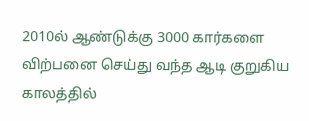2010ல் ஆண்டுக்கு 3000 கார்களை விற்பனை செய்து வந்த ஆடி குறுகிய காலத்தில்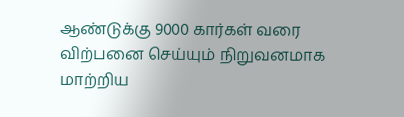ஆண்டுக்கு 9000 கார்கள் வரை விற்பனை செய்யும் நிறுவனமாக மாற்றிய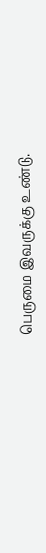பெருமை இவருக்கு உண்டு.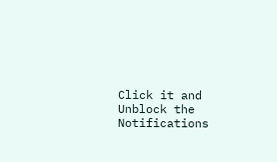Click it and Unblock the Notifications